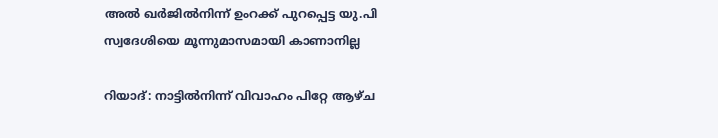അല്‍ ഖര്‍ജില്‍നിന്ന് ഉംറക്ക് പുറപ്പെട്ട യു.പി സ്വദേശിയെ മൂന്നുമാസമായി കാണാനില്ല

റിയാദ്: നാട്ടില്‍നിന്ന് വിവാഹം പിറ്റേ ആഴ്ച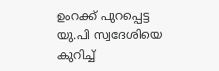ഉംറക്ക് പുറപ്പെട്ട യു.പി സ്വദേശിയെ കുറിച്ച്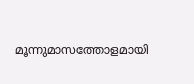മൂന്നുമാസത്തോളമായി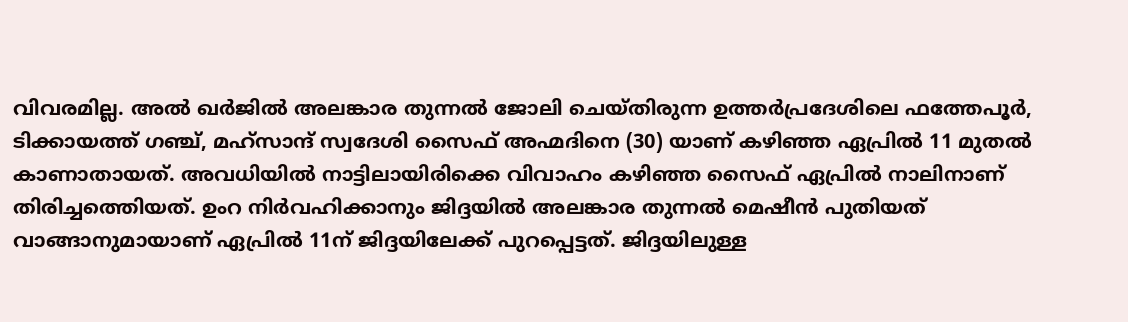വിവരമില്ല. അല്‍ ഖര്‍ജില്‍ അലങ്കാര തുന്നല്‍ ജോലി ചെയ്തിരുന്ന ഉത്തര്‍പ്രദേശിലെ ഫത്തേപൂര്‍, ടിക്കായത്ത് ഗഞ്ച്, മഹ്സാന്ദ് സ്വദേശി സൈഫ് അഹ്മദിനെ (30) യാണ് കഴിഞ്ഞ ഏപ്രില്‍ 11 മുതല്‍ കാണാതായത്. അവധിയില്‍ നാട്ടിലായിരിക്കെ വിവാഹം കഴിഞ്ഞ സൈഫ് ഏപ്രില്‍ നാലിനാണ് തിരിച്ചത്തെിയത്. ഉംറ നിര്‍വഹിക്കാനും ജിദ്ദയില്‍ അലങ്കാര തുന്നല്‍ മെഷീന്‍ പുതിയത് വാങ്ങാനുമായാണ് ഏപ്രില്‍ 11ന് ജിദ്ദയിലേക്ക് പുറപ്പെട്ടത്. ജിദ്ദയിലുള്ള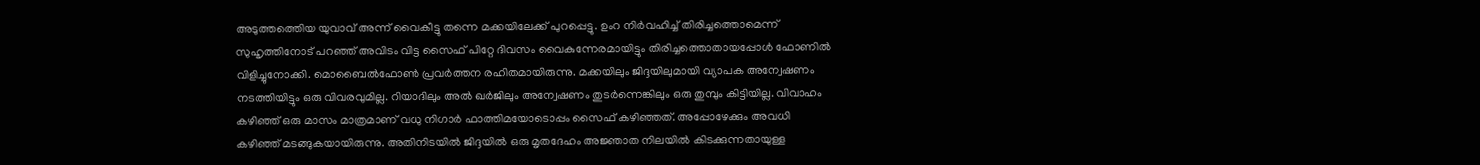അടുത്തത്തെിയ യുവാവ് അന്ന് വൈകീട്ടു തന്നെ മക്കയിലേക്ക് പുറപ്പെട്ടു. ഉംറ നിര്‍വഹിച്ച് തിരിച്ചത്തൊമെന്ന് സുഹൃത്തിനോട് പറഞ്ഞ് അവിടം വിട്ട സൈഫ് പിറ്റേ ദിവസം വൈകുന്നേരമായിട്ടും തിരിച്ചത്തൊതായപ്പോള്‍ ഫോണില്‍ വിളിച്ചുനോക്കി. മൊബൈല്‍ഫോണ്‍ പ്രവര്‍ത്തന രഹിതമായിരുന്നു. മക്കയിലും ജിദ്ദയിലുമായി വ്യാപക അന്വേഷണം നടത്തിയിട്ടും ഒരു വിവരവുമില്ല. റിയാദിലും അല്‍ ഖര്‍ജിലും അന്വേഷണം തുടര്‍ന്നെങ്കിലും ഒരു തുമ്പും കിട്ടിയില്ല. വിവാഹം കഴിഞ്ഞ് ഒരു മാസം മാത്രമാണ് വധു നിഗാര്‍ ഫാത്തിമയോടൊപ്പം സൈഫ് കഴിഞ്ഞത്. അപ്പോഴേക്കും അവധി കഴിഞ്ഞ് മടങ്ങുകയായിരുന്നു. അതിനിടയില്‍ ജിദ്ദയില്‍ ഒരു മൃതദേഹം അജ്ഞാത നിലയില്‍ കിടക്കുന്നതായുള്ള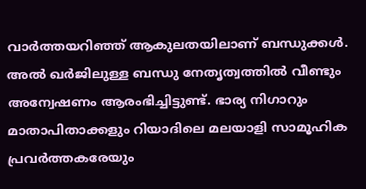വാര്‍ത്തയറിഞ്ഞ് ആകുലതയിലാണ് ബന്ധുക്കള്‍. അല്‍ ഖര്‍ജിലുള്ള ബന്ധു നേതൃത്വത്തില്‍ വീണ്ടും അന്വേഷണം ആരംഭിച്ചിട്ടുണ്ട്. ഭാര്യ നിഗാറും മാതാപിതാക്കളും റിയാദിലെ മലയാളി സാമൂഹിക പ്രവര്‍ത്തകരേയും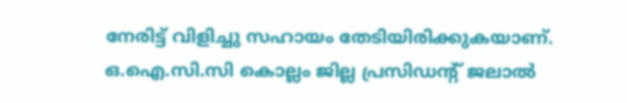നേരിട്ട് വിളിച്ചു സഹായം തേടിയിരിക്കുകയാണ്. ഒ.ഐ.സി.സി കൊല്ലം ജില്ല പ്രസിഡന്‍റ് ജലാല്‍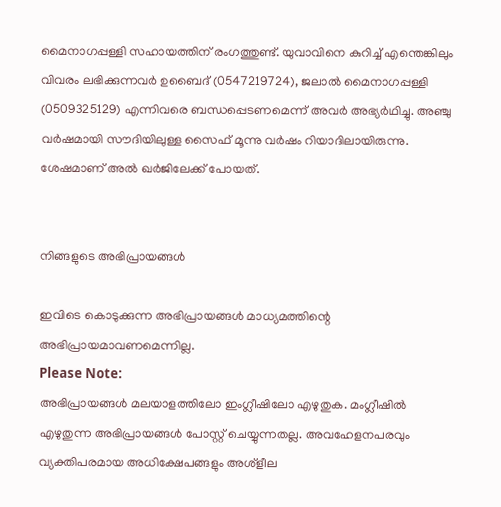മൈനാഗപ്പള്ളി സഹായത്തിന് രംഗത്തുണ്ട്. യുവാവിനെ കുറിച്ച് എന്തെങ്കിലും വിവരം ലഭിക്കുന്നവര്‍ ഉബൈദ് (0547219724), ജലാല്‍ മൈനാഗപ്പള്ളി (0509325129) എന്നിവരെ ബന്ധപ്പെടണമെന്ന് അവര്‍ അഭ്യര്‍ഥിച്ചു. അഞ്ചു വര്‍ഷമായി സൗദിയിലുള്ള സൈഫ് മൂന്നു വര്‍ഷം റിയാദിലായിരുന്നു. ശേഷമാണ് അല്‍ ഖര്‍ജിലേക്ക് പോയത്.


നിങ്ങളുടെ അഭിപ്രായങ്ങള്‍

ഇവിടെ കൊടുക്കുന്ന അഭിപ്രായങ്ങള്‍ മാധ്യമത്തിന്റെ അഭിപ്രായമാവണമെന്നില്ല.
Please Note:
അഭിപ്രായങ്ങള്‍ മലയാളത്തിലോ ഇംഗ്ലീഷിലോ എഴുതുക. മംഗ്ലീഷില്‍ എഴുതുന്ന അഭിപ്രായങ്ങള്‍ പോസ്റ്റ് ചെയ്യുന്നതല്ല. അവഹേളനപരവും വ്യക്തിപരമായ അധിക്ഷേപങ്ങളും അശ്ളീല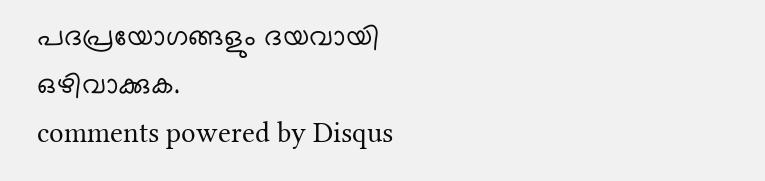പദപ്രയോഗങ്ങളും ദയവായി ഒഴിവാക്കുക.
comments powered by Disqus